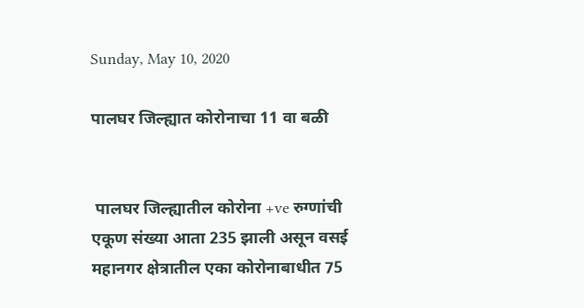Sunday, May 10, 2020

पालघर जिल्ह्यात कोरोनाचा 11 वा बळी


 पालघर जिल्ह्यातील कोरोना +ve रुग्णांची एकूण संख्या आता 235 झाली असून वसई महानगर क्षेत्रातील एका कोरोनाबाधीत 75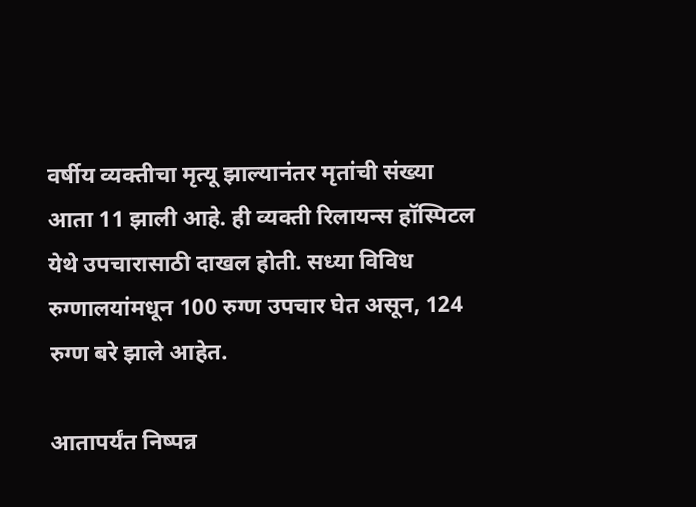वर्षीय व्यक्तीचा मृत्यू झाल्यानंतर मृतांची संख्या आता 11 झाली आहे. ही व्यक्ती रिलायन्स हॉस्पिटल येथे उपचारासाठी दाखल होती. सध्या विविध रुग्णालयांमधून 100 रुग्ण उपचार घेत असून, 124 रुग्ण बरे झाले आहेत.

आतापर्यंत निष्पन्न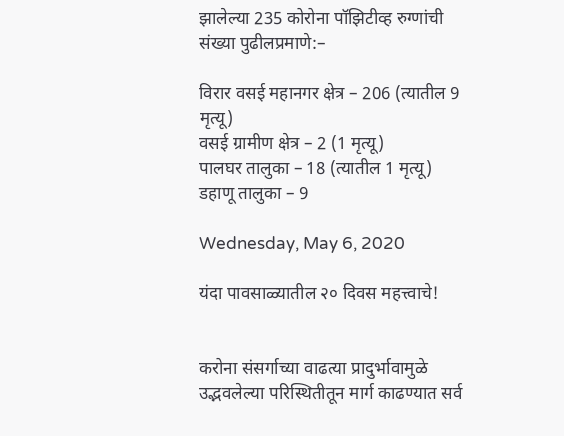झालेल्या 235 कोरोना पॉझिटीव्ह रुग्णांची संख्या पुढीलप्रमाणे:–

विरार वसई महानगर क्षेत्र – 206 (त्यातील 9 मृत्यू)
वसई ग्रामीण क्षेत्र – 2 (1 मृत्यू)
पालघर तालुका – 18 (त्यातील 1 मृत्यू)
डहाणू तालुका – 9

Wednesday, May 6, 2020

यंदा पावसाळ्यातील २० दिवस महत्त्वाचे!


करोना संसर्गाच्या वाढत्या प्रादुर्भावामुळे उद्भवलेल्या परिस्थितीतून मार्ग काढण्यात सर्व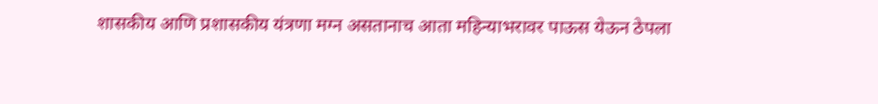शासकीय आणि प्रशासकीय यंत्रणा मग्न असतानाच आता महिन्याभरावर पाऊस येऊन ठेपला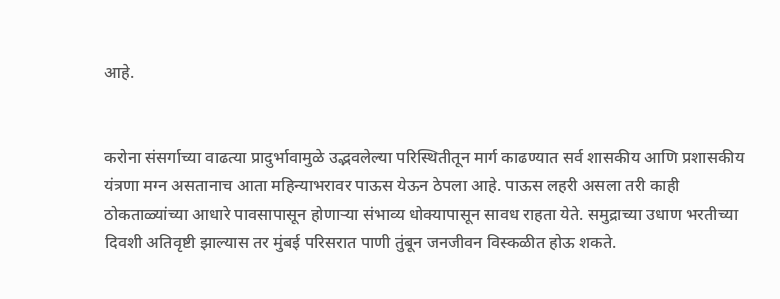आहे.


करोना संसर्गाच्या वाढत्या प्रादुर्भावामुळे उद्भवलेल्या परिस्थितीतून मार्ग काढण्यात सर्व शासकीय आणि प्रशासकीय यंत्रणा मग्न असतानाच आता महिन्याभरावर पाऊस येऊन ठेपला आहे. पाऊस लहरी असला तरी काही ठोकताळ्यांच्या आधारे पावसापासून होणाऱ्या संभाव्य धोक्यापासून सावध राहता येते. समुद्राच्या उधाण भरतीच्या दिवशी अतिवृष्टी झाल्यास तर मुंबई परिसरात पाणी तुंबून जनजीवन विस्कळीत होऊ शकते.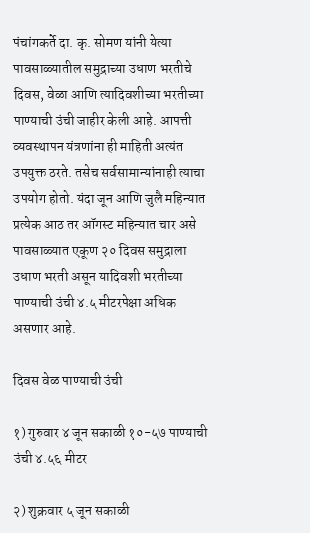पंचांगकर्ते दा. कृ. सोमण यांनी येत्या पावसाळ्यातील समुद्राच्या उधाण भरतीचे दिवस, वेळा आणि त्यादिवशीच्या भरतीच्या पाण्याची उंची जाहीर केली आहे. आपत्ती व्यवस्थापन यंत्रणांना ही माहिती अत्यंत उपयुक्त ठरते. तसेच सर्वसामान्यांनाही त्याचा उपयोग होतो. यंदा जून आणि जुलै महिन्यात प्रत्येक आठ तर ऑगस्ट महिन्यात चार असे पावसाळ्यात एकूण २० दिवस समुद्राला उधाण भरती असून यादिवशी भरतीच्या पाण्याची उंची ४.५ मीटरपेक्षा अधिक असणार आहे.

दिवस वेळ पाण्याची उंची

१) गुरुवार ४ जून सकाळी १०-५७ पाण्याची उंची ४.५६ मीटर

२) शुक्रवार ५ जून सकाळी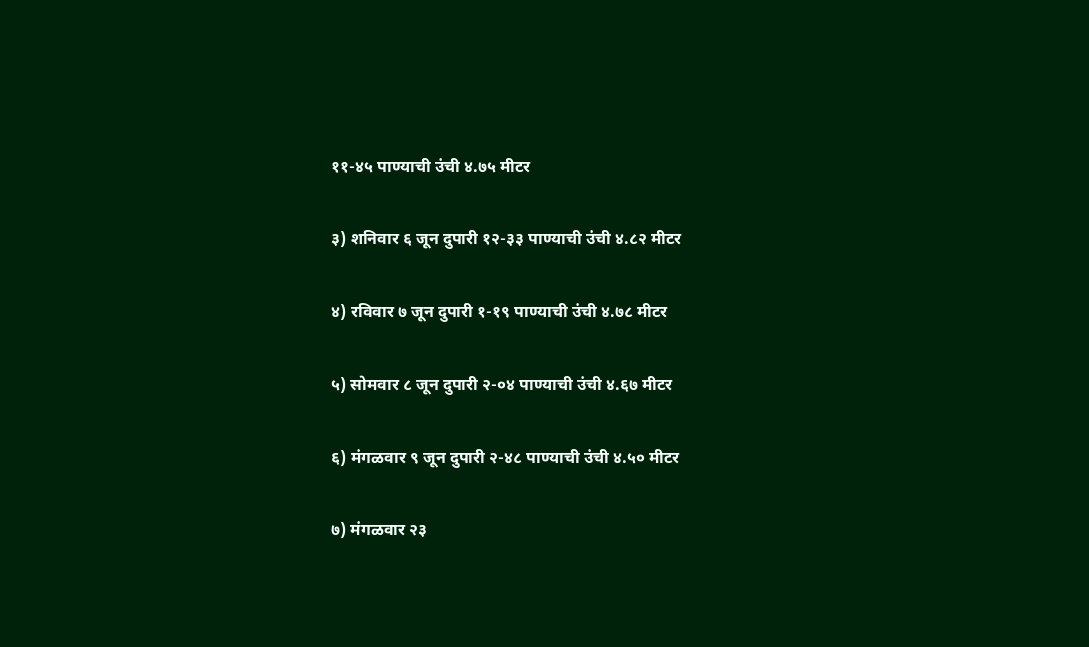११-४५ पाण्याची उंची ४.७५ मीटर

३) शनिवार ६ जून दुपारी १२-३३ पाण्याची उंची ४.८२ मीटर

४) रविवार ७ जून दुपारी १-१९ पाण्याची उंची ४.७८ मीटर

५) सोमवार ८ जून दुपारी २-०४ पाण्याची उंची ४.६७ मीटर

६) मंगळवार ९ जून दुपारी २-४८ पाण्याची उंची ४.५० मीटर

७) मंगळवार २३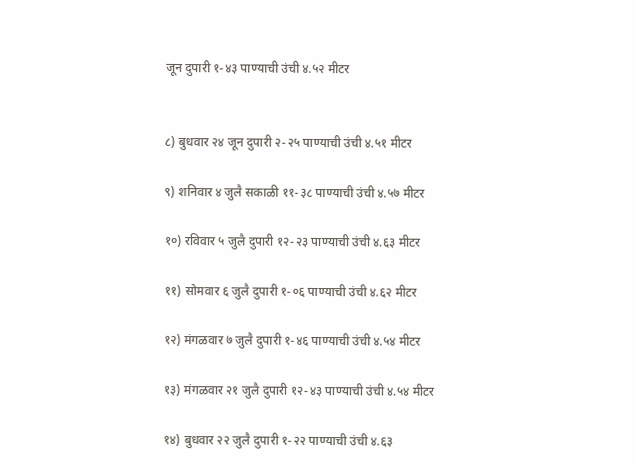जून दुपारी १-४३ पाण्याची उंची ४.५२ मीटर


८) बुधवार २४ जून दुपारी २-२५ पाण्याची उंची ४.५१ मीटर

९) शनिवार ४ जुलै सकाळी ११-३८ पाण्याची उंची ४.५७ मीटर

१०) रविवार ५ जुलै दुपारी १२-२३ पाण्याची उंची ४.६३ मीटर

११) सोमवार ६ जुलै दुपारी १-०६ पाण्याची उंची ४.६२ मीटर

१२) मंगळवार ७ जुलै दुपारी १-४६ पाण्याची उंची ४.५४ मीटर

१३) मंगळवार २१ जुलै दुपारी १२-४३ पाण्याची उंची ४.५४ मीटर

१४) बुधवार २२ जुलै दुपारी १-२२ पाण्याची उंची ४.६३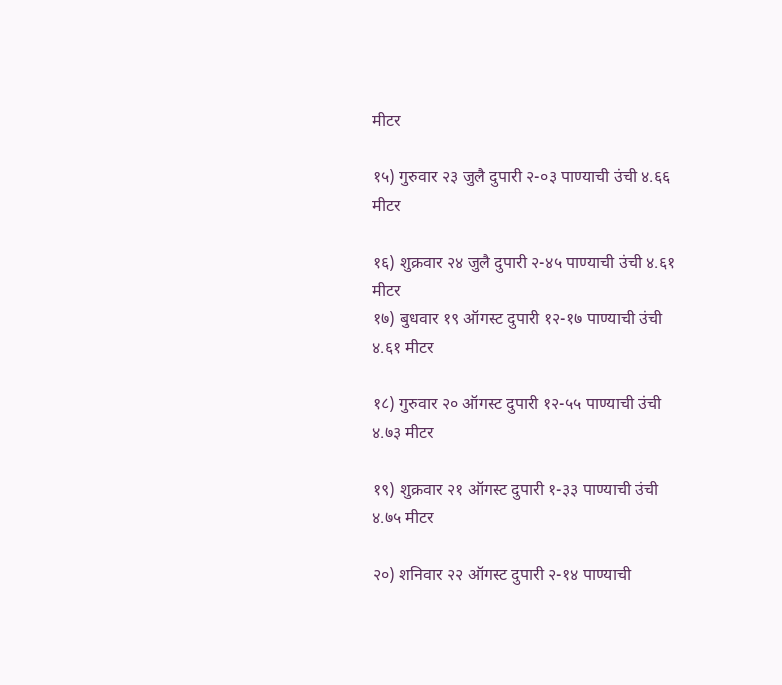मीटर

१५) गुरुवार २३ जुलै दुपारी २-०३ पाण्याची उंची ४.६६ मीटर

१६) शुक्रवार २४ जुलै दुपारी २-४५ पाण्याची उंची ४.६१ मीटर
१७) बुधवार १९ ऑगस्ट दुपारी १२-१७ पाण्याची उंची ४.६१ मीटर

१८) गुरुवार २० ऑगस्ट दुपारी १२-५५ पाण्याची उंची ४.७३ मीटर

१९) शुक्रवार २१ ऑगस्ट दुपारी १-३३ पाण्याची उंची ४.७५ मीटर

२०) शनिवार २२ ऑगस्ट दुपारी २-१४ पाण्याची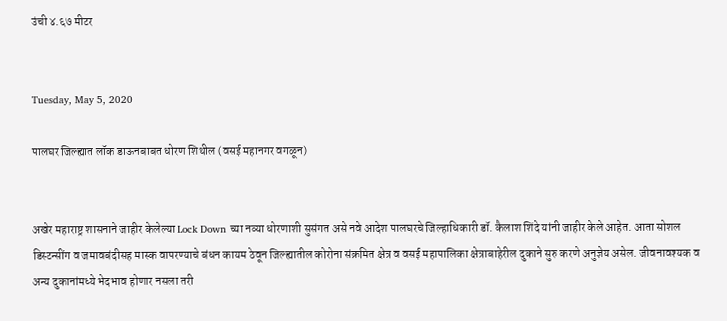उंची ४.६७ मीटर


Tuesday, May 5, 2020

पालघर जिल्ह्यात लॉक डाऊनबाबत धोरण शिथील (वसई महानगर वगळून)


अखेर महाराष्ट्र शासनाने जाहीर केलेल्या Lock Down च्या नव्या धोरणाशी सुसंगत असे नवे आदेश पालघरचे जिल्हाधिकारी डॉ. कैलाश शिंदे यांनी जाहीर केले आहेत. आता सोशल डिस्टन्सींग व जमावबंदीसह मास्क वापरण्याचे बंधन कायम ठेवून जिल्ह्यातील कोरोना संक्रमित क्षेत्र व वसई महापालिका क्षेत्राबाहेरील दुकाने सुरु करणे अनुज्ञेय असेल. जीवनावश्यक व अन्य दुकानांमध्ये भेदभाव होणार नसला तरी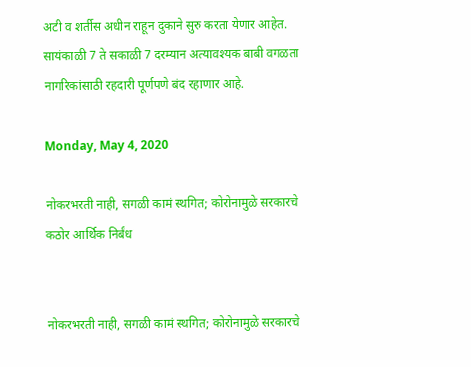अटी व शर्तीस अधीन राहून दुकाने सुरु करता येणार आहेत. सायंकाळी 7 ते सकाळी 7 दरम्यान अत्यावश्यक बाबी वगळता नागरिकांसाठी रहदारी पूर्णपणे बंद रहाणार आहे.

Monday, May 4, 2020

नोकरभरती नाही, सगळी कामं स्थगित; कोरोनामुळे सरकारचे कठोर आर्थिक निर्बंध


नोकरभरती नाही, सगळी कामं स्थगित; कोरोनामुळे सरकारचे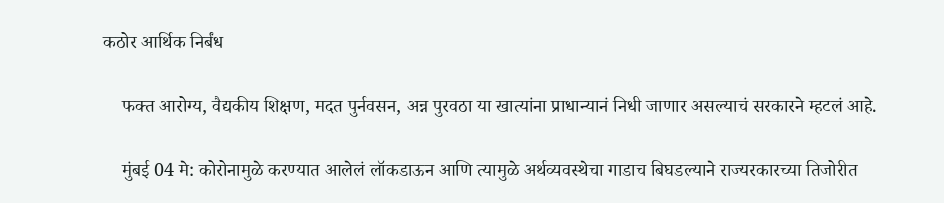कठोर आर्थिक निर्बंध

    फक्त आरोग्य, वैद्यकीय शिक्षण, मदत पुर्नवसन, अन्न पुरवठा या खात्यांना प्राधान्यानं निधी जाणार असल्याचं सरकारने म्हटलं आहे.

    मुंबई 04 मे: कोरोनामुळे करण्यात आलेलं लॉकडाऊन आणि त्यामुळे अर्थव्यवस्थेचा गाडाच बिघडल्याने राज्यरकारच्या तिजोरीत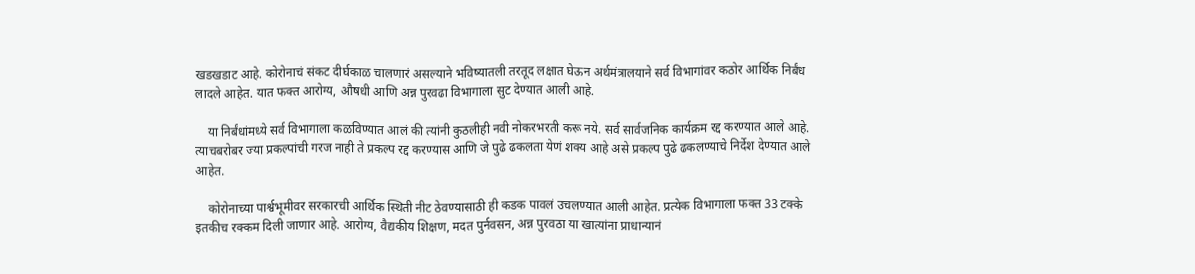खडखडाट आहे. कोरोनाचं संकट दीर्घकाळ चालणारं असल्याने भविष्यातली तरतूद लक्षात घेऊन अर्थमंत्रालयाने सर्व विभागांवर कठोर आर्थिक निर्बंध लादले आहेत. यात फक्त आरोग्य, औषधी आणि अन्न पुरवढा विभागाला सुट देण्यात आली आहे.

    या निर्बंधांमध्ये सर्व विभागाला कळविण्यात आलं की त्यांनी कुठलीही नवी नोकरभरती करू नये. सर्व सार्वजनिक कार्यक्रम रद्द करण्यात आले आहे. त्याचबरोबर ज्या प्रकल्पांची गरज नाही ते प्रकल्प रद्द करण्यास आणि जे पुढे ढकलता येणं शक्य आहे असे प्रकल्प पुढे ढकलण्याचे निर्देश देण्यात आले आहेत.

    कोरोनाच्या पार्श्वभूमीवर सरकारची आर्थिक स्थिती नीट ठेवण्यासाठी ही कडक पावलं उचलण्यात आली आहेत. प्रत्येक विभागाला फक्त 33 टक्के इतकीच रक्कम दिली जाणार आहे. आरोग्य, वैद्यकीय शिक्षण, मदत पुर्नवसन, अन्न पुरवठा या खात्यांना प्राधान्यानं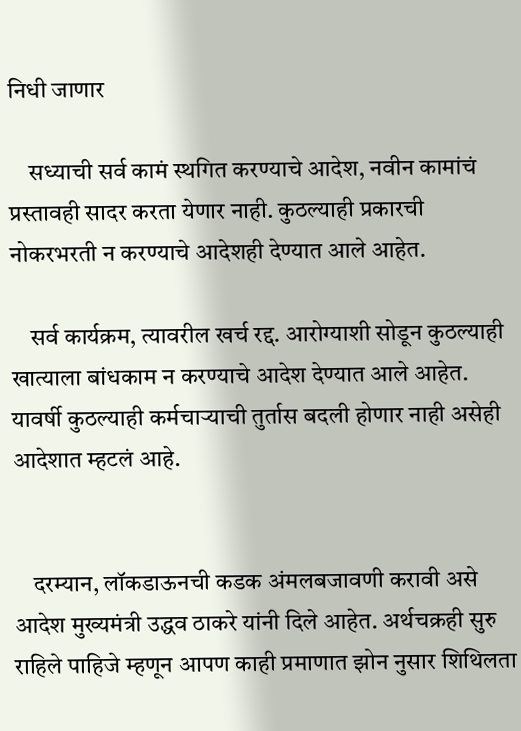निधी जाणार

    सध्याची सर्व कामं स्थगित करण्याचे आदेश, नवीन कामांचं प्रस्तावही सादर करता येणार नाही. कुठल्याही प्रकारची नोकरभरती न करण्याचे आदेशही देण्यात आले आहेत.

    सर्व कार्यक्रम, त्यावरील खर्च रद्द. आरोग्याशी सोडून कुठल्याही खात्याला बांधकाम न करण्याचे आदेश देण्यात आले आहेत. यावर्षी कुठल्याही कर्मचाऱ्याची तुर्तास बदली होणार नाही असेही आदेशात म्हटलं आहे.


    दरम्यान, लॉकडाऊनची कडक अंमलबजावणी करावी असे आदेश मुख्यमंत्री उद्धव ठाकरे यांनी दिले आहेत. अर्थचक्रही सुरु राहिले पाहिजे म्हणून आपण काही प्रमाणात झोन नुसार शिथिलता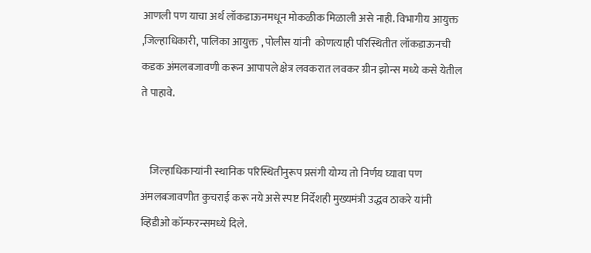आणली पण याचा अर्थ लॉकडाऊनमधून मोकळीक मिळाली असे नाही. विभागीय आयुक्त ,जिल्हाधिकारी, पालिका आयुक्त , पोलीस यांनी  कोणत्याही परिस्थितीत लॉकडाऊनची कडक अंमलबजावणी करून आपापले क्षेत्र लवकरात लवकर ग्रीन झोन्स मध्ये कसे येतील ते पाहावे.


    जिल्हाधिकाऱ्यांनी स्थानिक परिस्थितीनुरूप प्रसंगी योग्य तो निर्णय घ्यावा पण अंमलबजावणीत कुचराई करू नये असे स्पष्ट निर्देशही मुख्यमंत्री उद्धव ठाकरे यांनी व्हिडीओ कॉन्फरन्समध्ये दिले.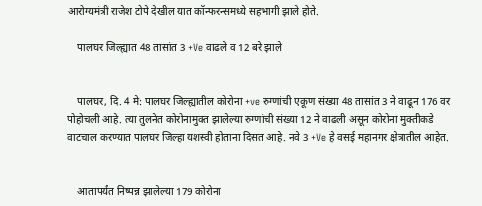आरोग्यमंत्री राजेश टोपे देखील यात कॉन्फरन्समध्ये सहभागी झाले होते.

    पालघर जिल्ह्यात 48 तासांत 3 +Ve वाढले व 12 बरे झाले


    पालघर, दि. 4 मे: पालघर जिल्ह्यातील कोरोना +ve रुग्णांची एकूण संख्या 48 तासांत 3 ने वाढून 176 वर पोहोचली आहे. त्या तुलनेत कोरोनामुक्त झालेल्या रुग्णांची संख्या 12 ने वाढली असून कोरोना मुक्तीकडे वाटचाल करण्यात पालघर जिल्हा यशस्वी होताना दिसत आहे. नवे 3 +Ve हे वसई महानगर क्षेत्रातील आहेत.


    आतापर्यंत निष्पन्न झालेल्या 179 कोरोना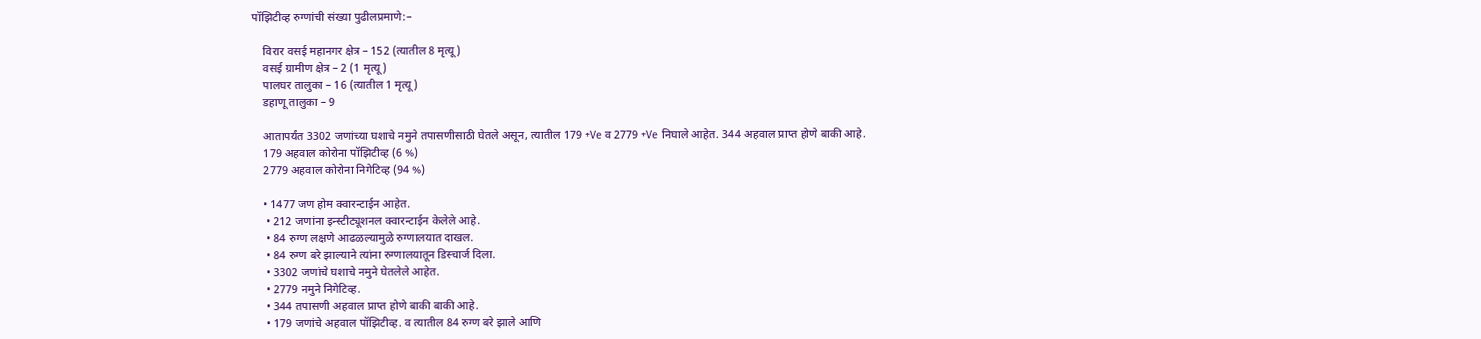पॉझिटीव्ह रुग्णांची संख्या पुढीलप्रमाणे:–

    विरार वसई महानगर क्षेत्र – 152 (त्यातील 8 मृत्यू)
    वसई ग्रामीण क्षेत्र – 2 (1 मृत्यू)
    पालघर तालुका – 16 (त्यातील 1 मृत्यू)
    डहाणू तालुका – 9

    आतापर्यंत 3302 जणांच्या घशाचे नमुने तपासणीसाठी घेतले असून, त्यातील 179 +Ve व 2779 +Ve निघाले आहेत. 344 अहवाल प्राप्त होणे बाकी आहे.
    179 अहवाल कोरोना पॉझिटीव्ह (6 %)
    2779 अहवाल कोरोना निगेटिव्ह (94 %)

    • 1477 जण होम क्वारन्टाईन आहेत.
     • 212 जणांना इन्स्टीट्यूशनल क्वारन्टाईन केलेले आहे.
     • 84 रुग्ण लक्षणे आढळल्यामुळे रुग्णालयात दाखल.
     • 84 रुग्ण बरे झाल्याने त्यांना रुग्णालयातून डिस्चार्ज दिला.
     • 3302 जणांचे घशाचे नमुने घेतलेले आहेत.
     • 2779 नमुने निगेटिव्ह.
     • 344 तपासणी अहवाल प्राप्त होणे बाकी बाकी आहे.
     • 179 जणांचे अहवाल पॉझिटीव्ह. व त्यातील 84 रुग्ण बरे झाले आणि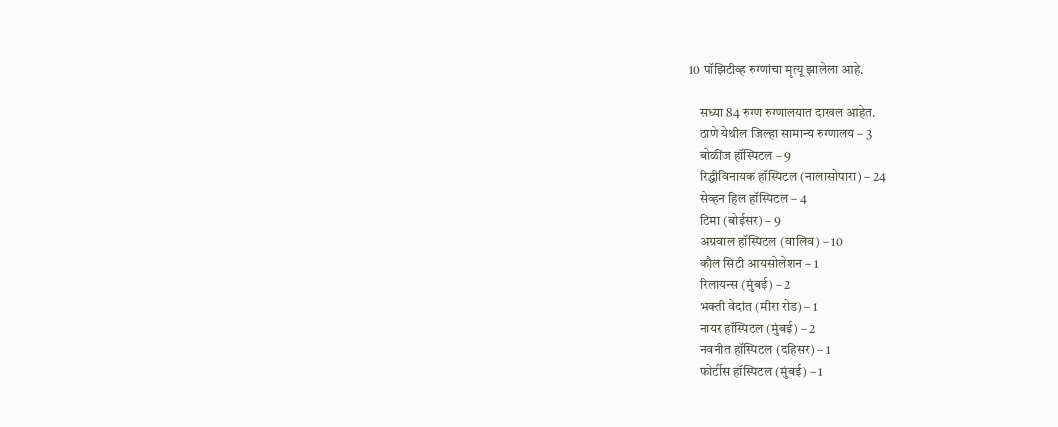10 पॉझिटीव्ह रुग्णांचा मृत्यू झालेला आहे.

    सध्या 84 रुग्ण रुग्णालयात दाखल आहेत.
    ठाणे येथील जिल्हा सामान्य रुग्णालय – 3
    बोळींज हॉस्पिटल – 9
    रिद्धीविनायक हॉस्पिटल (नालासोपारा) – 24
    सेव्हन हिल हॉस्पिटल – 4
    टिमा (बोईसर) – 9
    अग्रवाल हॉस्पिटल (वालिव) – 10
    कौल सिटी आयसोलेशन – 1
    रिलायन्स (मुंबई) – 2
    भक्ती वेदांत (मीरा रोड) – 1
    नायर हॉस्पिटल (मुंबई) – 2
    नवनीत हॉस्पिटल (दहिसर) – 1
    फोर्टीस हॉस्पिटल (मुंबई) – 1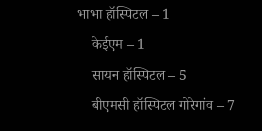भाभा हॉस्पिटल – 1
    केईएम – 1
    सायन हॉस्पिटल – 5
    बीएमसी हॉस्पिटल गोरेगांव – 7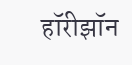हॉरीझॉन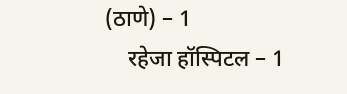(ठाणे) – 1
    रहेजा हॉस्पिटल – 1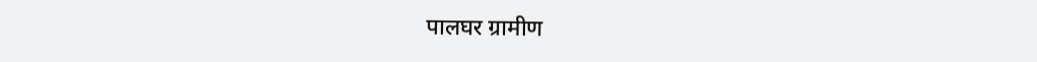पालघर ग्रामीण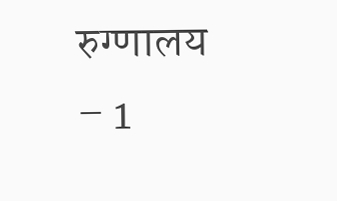रुग्णालय – 1